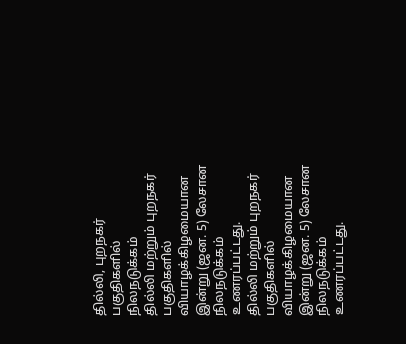தில்லி, புறநகர் பகுதிகளில் நிலநடுக்கம்
தில்லி மற்றும் புறநகர் பகுதிகளில் வியாழக்கிழமையான இன்று (ஜன. 5) லேசான நிலநடுக்கம் உணரப்பட்டது.
தில்லி மற்றும் புறநகர் பகுதிகளில் வியாழக்கிழமையான இன்று (ஜன. 5) லேசான நிலநடுக்கம் உணரப்பட்டது.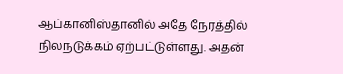ஆப்கானிஸ்தானில் அதே நேரத்தில் நிலநடுக்கம் ஏற்பட்டுள்ளது. அதன்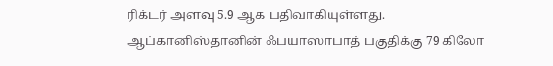ரிக்டர் அளவு 5.9 ஆக பதிவாகியுள்ளது.
ஆப்கானிஸ்தானின் ஃபயாஸாபாத் பகுதிக்கு 79 கிலோ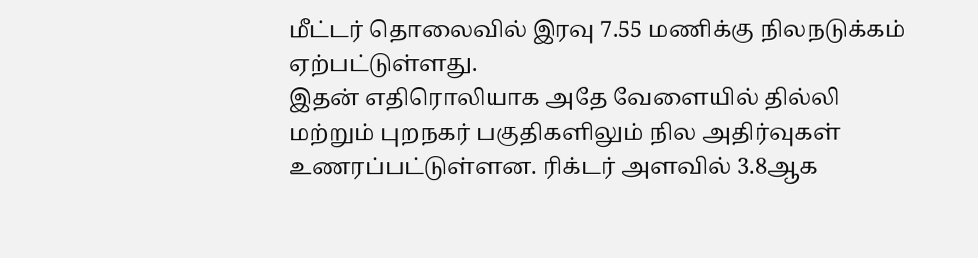மீட்டர் தொலைவில் இரவு 7.55 மணிக்கு நிலநடுக்கம் ஏற்பட்டுள்ளது.
இதன் எதிரொலியாக அதே வேளையில் தில்லி மற்றும் புறநகர் பகுதிகளிலும் நில அதிர்வுகள் உணரப்பட்டுள்ளன. ரிக்டர் அளவில் 3.8ஆக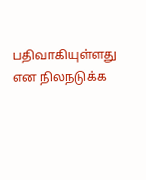பதிவாகியுள்ளது என நிலநடுக்க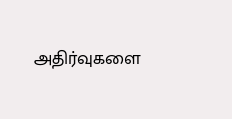அதிர்வுகளை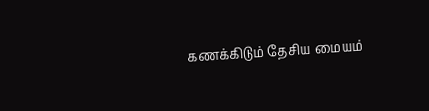கணக்கிடும் தேசிய மையம்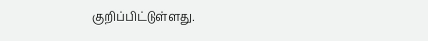குறிப்பிட்டுள்ளது.